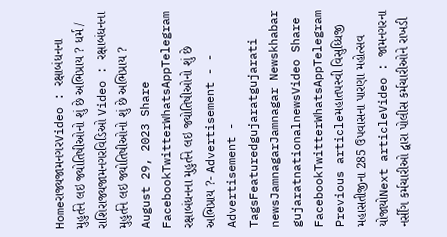Homeરાજ્યજામનગરVideo : રક્ષાબંધનના મુહુર્તને લઇ જ્યોતિષીઓનો શું છે અભિપ્રાય ? ધર્મ / રાશિરાજ્યજામનગરવિડિઓ Video : રક્ષાબંધનના મુહુર્તને લઇ જ્યોતિષીઓનો શું છે અભિપ્રાય ? August 29, 2023 Share FacebookTwitterWhatsAppTelegram રક્ષાબંધનના મુહુર્તને લઇ જ્યોતિષીઓનો શું છે અભિપ્રાય ?- Advertisement - - Advertisement - TagsFeaturedgujaratgujarati newsJamnagarJamnagar Newskhabar gujaratnationalnewsVideo Share FacebookTwitterWhatsAppTelegram Previous articleમહાતપસ્વી વિસુધ્ધિજી મહાસતીજીના 285 ઉપવાસના પારણા મહોત્સવ યોજાયોNext articleVideo : જામનગરના નર્સીંગ કર્મચારીઓ દ્વારા પોલીસ કર્મચારીઓને રાખડી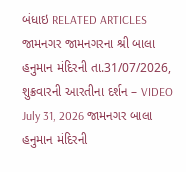બંધાઇ RELATED ARTICLES જામનગર જામનગરના શ્રી બાલા હનુમાન મંદિરની તા.31/07/2026, શુક્રવારની આરતીના દર્શન – VIDEO July 31, 2026 જામનગર બાલા હનુમાન મંદિરની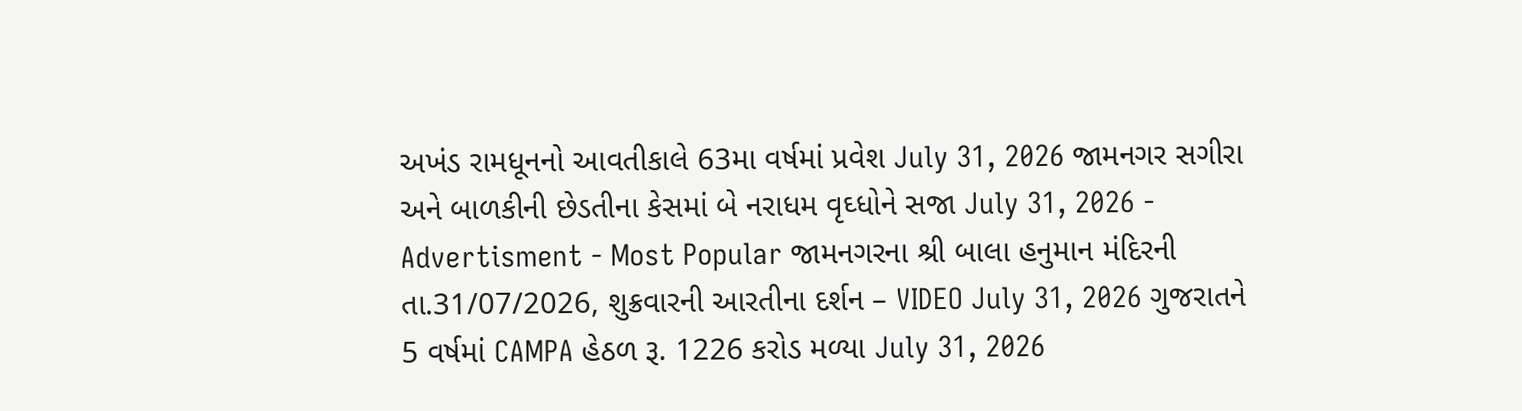અખંડ રામધૂનનો આવતીકાલે 63મા વર્ષમાં પ્રવેશ July 31, 2026 જામનગર સગીરા અને બાળકીની છેડતીના કેસમાં બે નરાધમ વૃઘ્ધોને સજા July 31, 2026 - Advertisment - Most Popular જામનગરના શ્રી બાલા હનુમાન મંદિરની તા.31/07/2026, શુક્રવારની આરતીના દર્શન – VIDEO July 31, 2026 ગુજરાતને 5 વર્ષમાં CAMPA હેઠળ રૂ. 1226 કરોડ મળ્યા July 31, 2026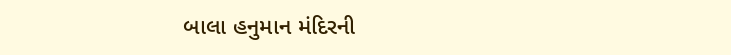બાલા હનુમાન મંદિરની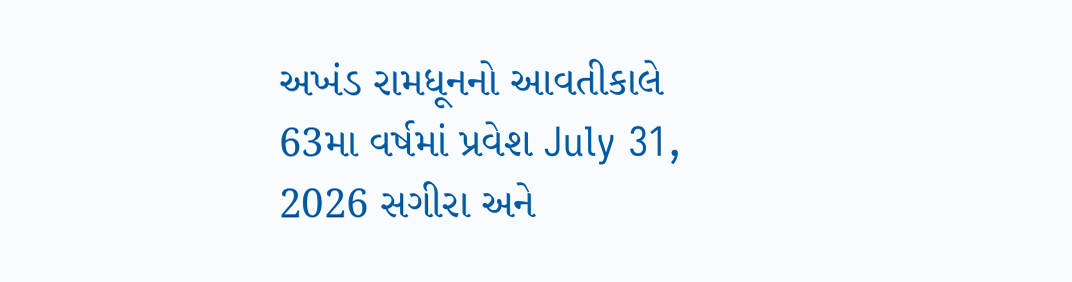અખંડ રામધૂનનો આવતીકાલે 63મા વર્ષમાં પ્રવેશ July 31, 2026 સગીરા અને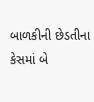બાળકીની છેડતીના કેસમાં બે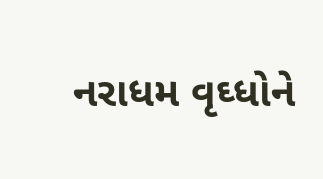નરાધમ વૃઘ્ધોને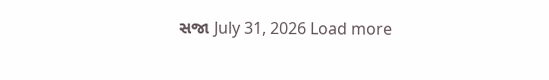સજા July 31, 2026 Load more